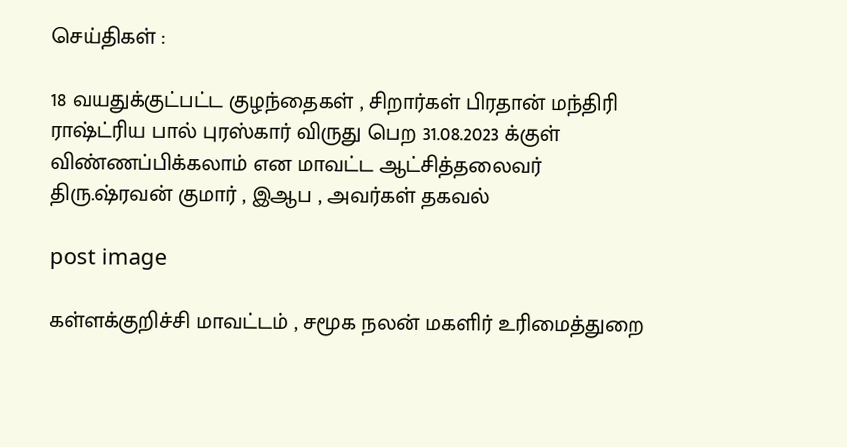செய்திகள் :

18 வயதுக்குட்பட்ட குழந்தைகள் , சிறார்கள் பிரதான் மந்திரி ராஷ்ட்ரிய பால் புரஸ்கார் விருது பெற 31.08.2023 க்குள் விண்ணப்பிக்கலாம் என மாவட்ட ஆட்சித்தலைவர் திரு.ஷ்ரவன் குமார் , இஆப , அவர்கள் தகவல்

post image

கள்ளக்குறிச்சி மாவட்டம் , சமூக நலன் மகளிர் உரிமைத்துறை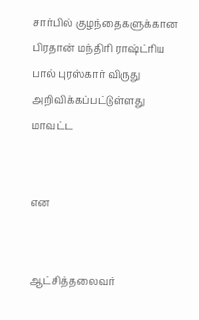சார்பில் குழந்தைகளுக்கான பிரதான் மந்திரி ராஷ்ட்ரிய பால் புரஸ்கார் விருது அறிவிக்கப்பட்டுள்ளது மாவட்ட


என


ஆட்சித்தலைவர்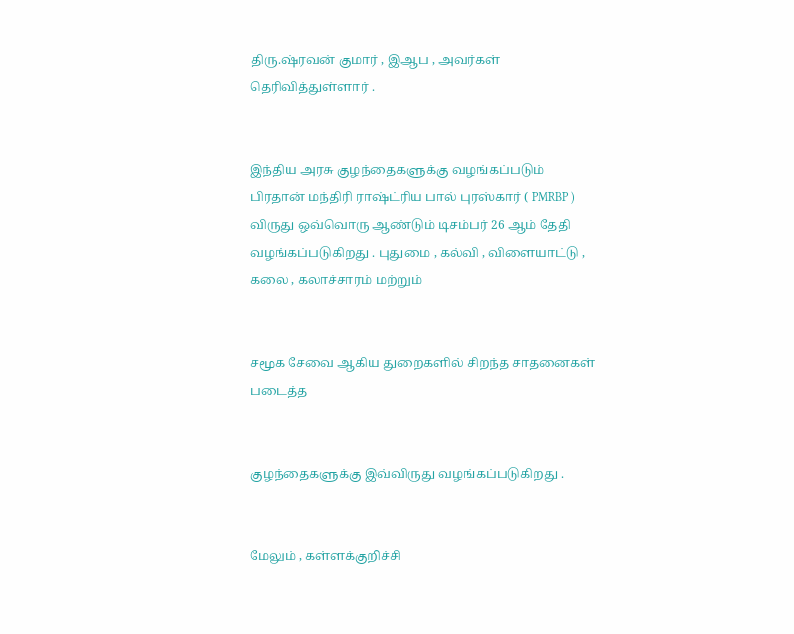திரு.ஷ்ரவன் குமார் , இஆப , அவர்கள் தெரிவித்துள்ளார் .


இந்திய அரசு குழந்தைகளுக்கு வழங்கப்படும் பிரதான் மந்திரி ராஷ்ட்ரிய பால் புரஸ்கார் ( PMRBP ) விருது ஒவ்வொரு ஆண்டும் டிசம்பர் 26 ஆம் தேதி வழங்கப்படுகிறது . புதுமை , கல்வி , விளையாட்டு , கலை , கலாச்சாரம் மற்றும்


சமூக சேவை ஆகிய துறைகளில் சிறந்த சாதனைகள் படைத்த


குழந்தைகளுக்கு இவ்விருது வழங்கப்படுகிறது .


மேலும் , கள்ளக்குறிச்சி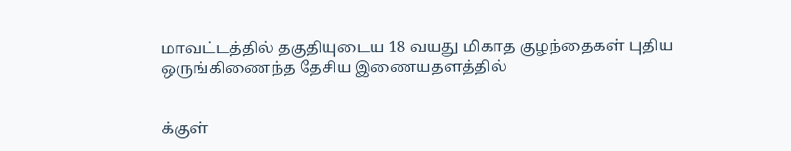மாவட்டத்தில் தகுதியுடைய 18 வயது மிகாத குழந்தைகள் புதிய ஒருங்கிணைந்த தேசிய இணையதளத்தில்


க்குள்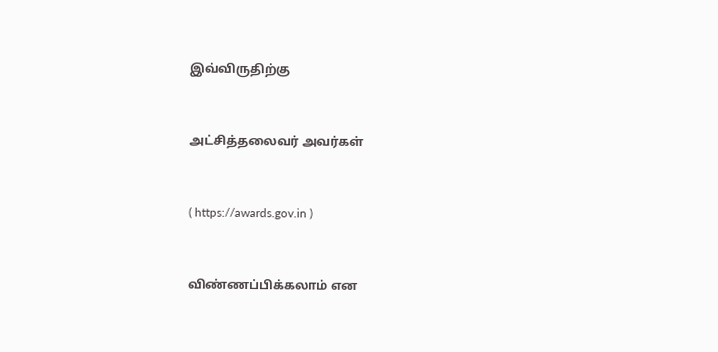இவ்விருதிற்கு


அட்சித்தலைவர் அவர்கள்


( https://awards.gov.in )


விண்ணப்பிக்கலாம் என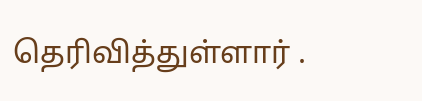தெரிவித்துள்ளார் .